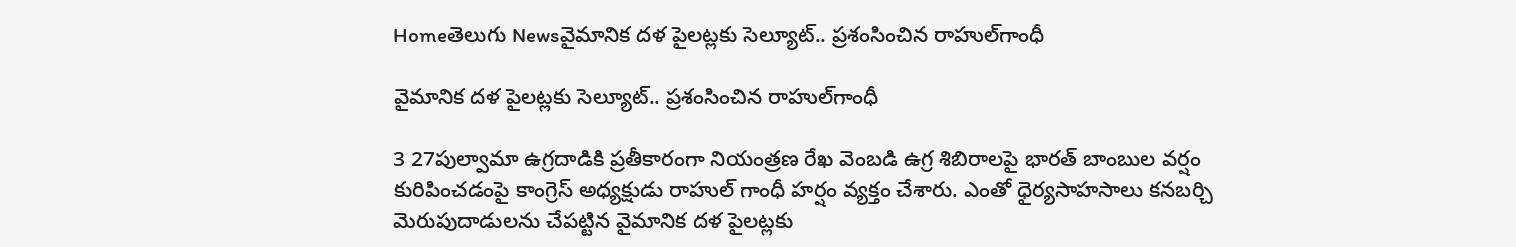Homeతెలుగు Newsవైమానిక దళ పైలట్లకు సెల్యూట్‌.. ప్రశంసించిన రాహుల్‌గాంధీ

వైమానిక దళ పైలట్లకు సెల్యూట్‌.. ప్రశంసించిన రాహుల్‌గాంధీ

3 27పుల్వామా ఉగ్రదాడికి ప్రతీకారంగా నియంత్రణ రేఖ వెంబడి ఉగ్ర శిబిరాలపై భారత్‌ బాంబుల వర్షం కురిపించడంపై కాంగ్రెస్‌ అధ్యక్షుడు రాహుల్‌ గాంధీ హర్షం వ్యక్తం చేశారు. ఎంతో ధైర్యసాహసాలు కనబర్చి మెరుపుదాడులను చేపట్టిన వైమానిక దళ పైలట్లకు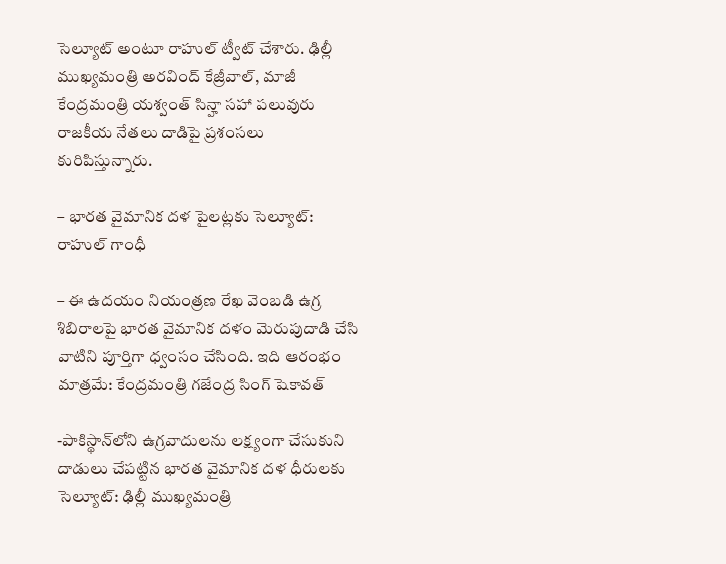సెల్యూట్‌ అంటూ రాహుల్‌ ట్వీట్‌ చేశారు. ఢిల్లీ ముఖ్యమంత్రి అరవింద్‌ కేజ్రీవాల్‌, మాజీ కేంద్రమంత్రి యశ్వంత్‌ సిన్హా సహా పలువురు రాజకీయ నేతలు దాడిపై ప్రశంసలు కురిపిస్తున్నారు.

– భారత వైమానిక దళ పైలట్లకు సెల్యూట్‌: రాహుల్‌ గాంధీ

– ఈ ఉదయం నియంత్రణ రేఖ వెంబడి ఉగ్ర శిబిరాలపై భారత వైమానిక దళం మెరుపుదాడి చేసి వాటిని పూర్తిగా ధ్వంసం చేసింది. ఇది ఆరంభం మాత్రమే: కేంద్రమంత్రి గజేంద్ర సింగ్ షెకావత్‌

-పాకిస్థాన్‌లోని ఉగ్రవాదులను లక్ష్యంగా చేసుకుని దాడులు చేపట్టిన భారత వైమానిక దళ ధీరులకు సెల్యూట్‌: ఢిల్లీ ముఖ్యమంత్రి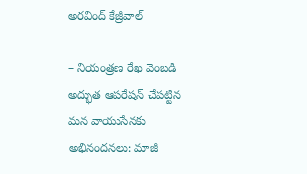అరవింద్‌ కేజ్రీవాల్‌

– నియంత్రణ రేఖ వెంబడి అద్భుత ఆపరేషన్‌ చేపట్టిన మన వాయుసేనకు అభినందనలు: మాజీ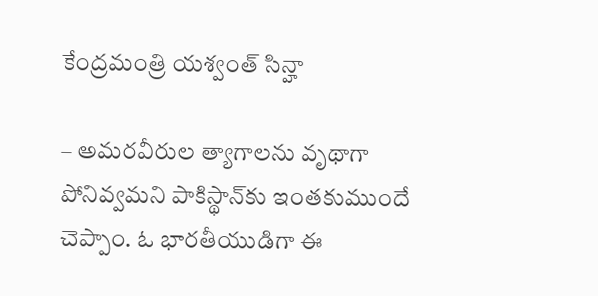కేంద్రమంత్రి యశ్వంత్‌ సిన్హా

– అమరవీరుల త్యాగాలను వృథాగా పోనివ్వమని పాకిస్థాన్‌కు ఇంతకుముందే చెప్పాం. ఓ భారతీయుడిగా ఈ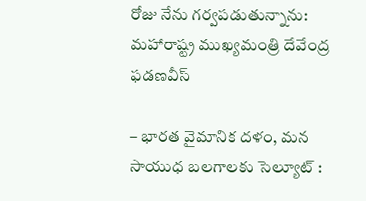రోజు నేను గర్వపడుతున్నాను: మహారాష్ట్ర ముఖ్యమంత్రి దేవేంద్ర ఫడణవీస్‌

– భారత వైమానిక దళం, మన సాయుధ బలగాలకు సెల్యూట్‌ :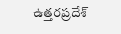ఉత్తరప్రదేశ్‌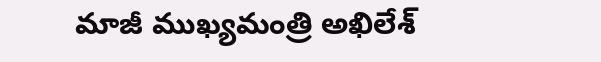మాజీ ముఖ్యమంత్రి అఖిలేశ్‌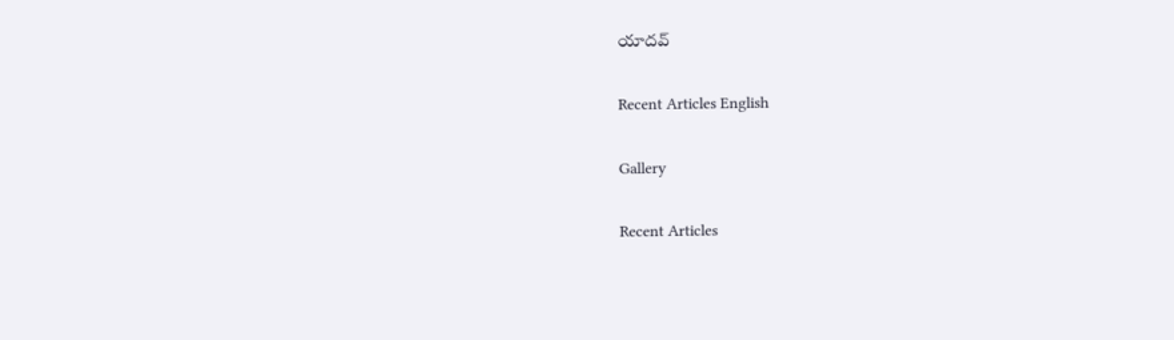యాదవ్‌

Recent Articles English

Gallery

Recent Articles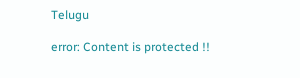Telugu

error: Content is protected !!